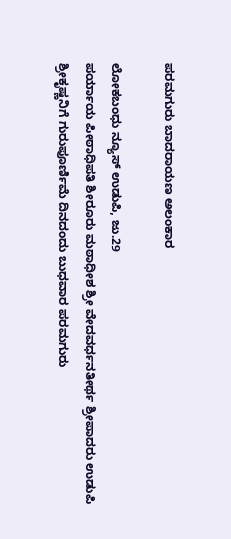ಪರಮಗುರು ಬಾದರಾಯಣ ಅಲಂಕಾರ

ಲೋಕಬಂಧು ನ್ಯೂಸ್ ಉಡುಪಿ, ಜು.29
ಪರ್ಯಾಯ ಪೀಠಾಧಿಪತಿ ಶೀರೂರು ಮಠಾಧೀಶ ಶ್ರೀ ವೇದವರ್ಧನತೀರ್ಥ ಶ್ರೀಪಾದರು ಉಡುಪಿ ಶ್ರೀಕೃಷ್ಣನಿಗೆ‌‌ ಗುರುಪೂರ್ಣಿಮೆ ದಿನದಂದು ಬುಧವಾರ ಪರಮಗುರು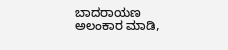ಬಾದರಾಯಣ ಅಲಂಕಾರ ‌ಮಾಡಿ,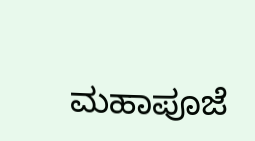ಮಹಾಪೂಜೆ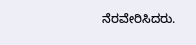ನೆರವೇರಿಸಿದರು.